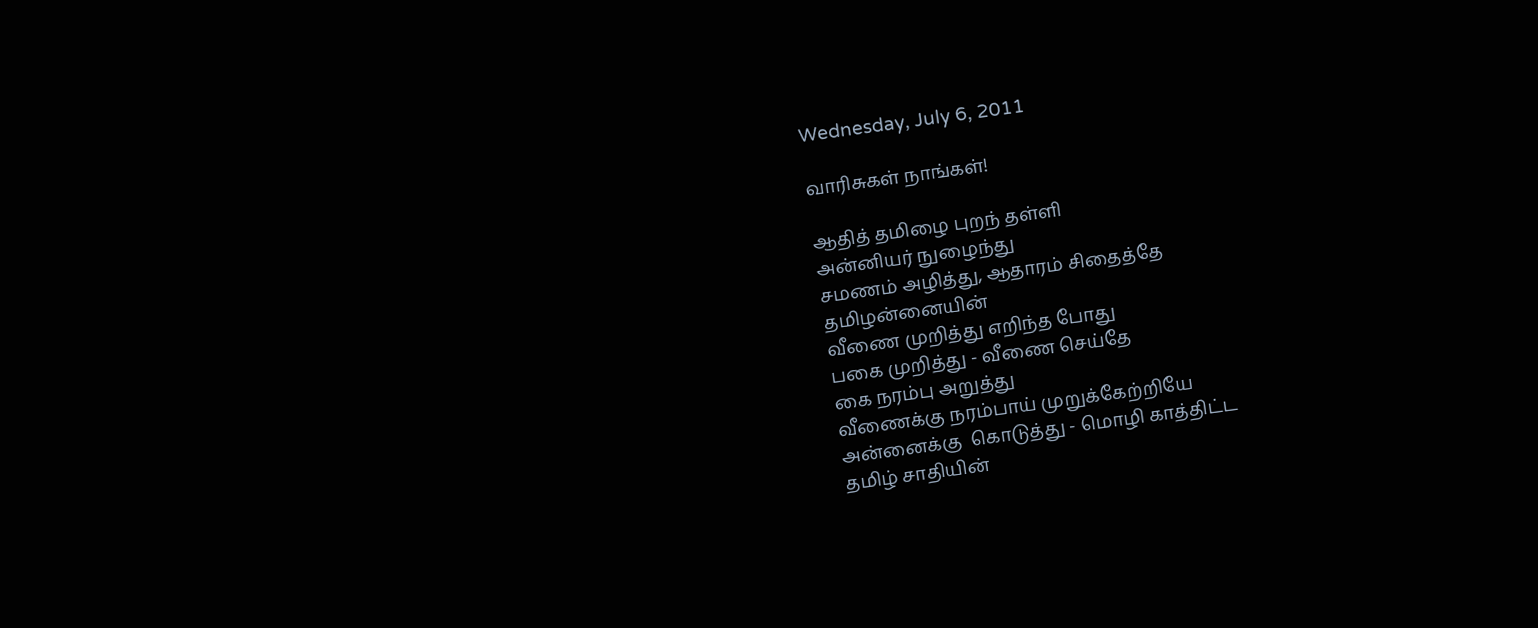Wednesday, July 6, 2011

வாரிசுகள் நாங்கள்!

ஆதித் தமிழை புறந் தள்ளி
அன்னியர் நுழைந்து
சமணம் அழித்து, ஆதாரம் சிதைத்தே
தமிழன்னையின்
வீணை முறித்து எறிந்த போது
பகை முறித்து - வீணை செய்தே
கை நரம்பு அறுத்து
வீணைக்கு நரம்பாய் முறுக்கேற்றியே
அன்னைக்கு  கொடுத்து - மொழி காத்திட்ட
தமிழ் சாதியின்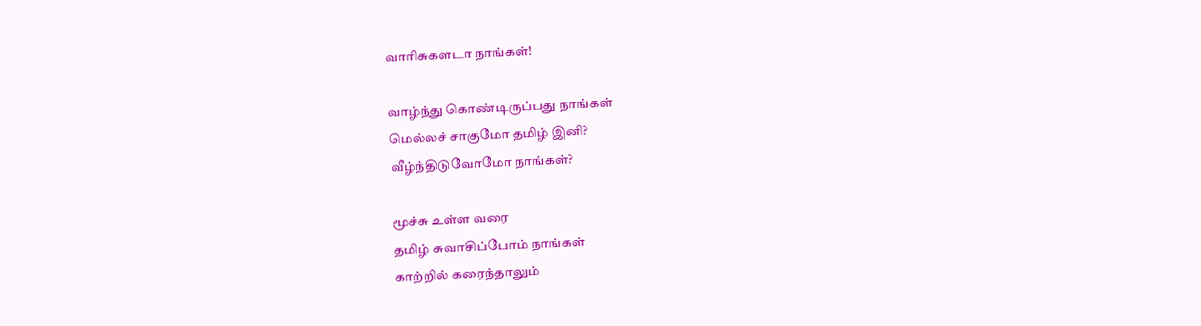வாரிசுகளடா நாங்கள்!

வாழ்ந்து கொண்டிருப்பது நாங்கள்
மெல்லச் சாகுமோ தமிழ் இனி?
வீழ்ந்திடுவோமோ நாங்கள்?

மூச்சு உள்ள வரை
தமிழ் சுவாசிப்போம் நாங்கள்
காற்றில் கரைந்தாலும்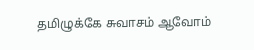தமிழுக்கே சுவாசம் ஆவோம்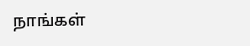நாங்கள்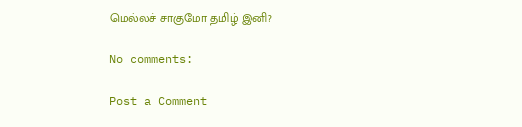மெல்லச் சாகுமோ தமிழ் இனி?

No comments:

Post a Comment